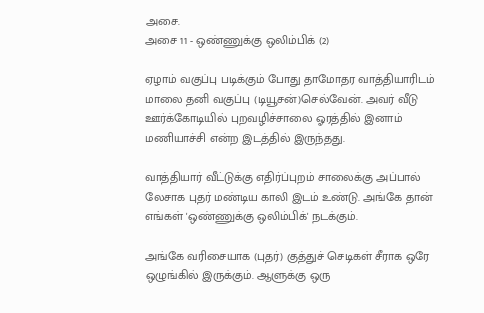அசை.
அசை 11 - ஒண்ணுக்கு ஒலிம்பிக் (2)

ஏழாம் வகுப்பு படிக்கும் போது தாமோதர வாத்தியாரிடம் மாலை தனி வகுப்பு (டியூசன்)செல்வேன். அவர் வீடு ஊர்க்கோடியில் புறவழிச்சாலை ஓரத்தில் இனாம் மணியாச்சி என்ற இடத்தில் இருந்தது.

வாத்தியார் வீட்டுக்கு எதிர்ப்புறம் சாலைக்கு அப்பால் லேசாக புதர் மண்டிய காலி இடம் உண்டு. அங்கே தான் எங்கள் 'ஒண்ணுக்கு ஒலிம்பிக்' நடக்கும்.

அங்கே வரிசையாக (புதர்) குத்துச் செடிகள் சீராக ஒரே ஒழுங்கில் இருக்கும். ஆளுக்கு ஒரு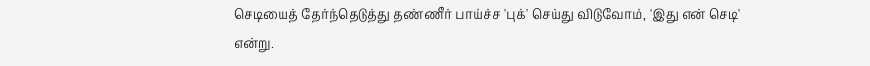செடியைத் தேர்ந்தெடுத்து தண்ணீர் பாய்ச்ச 'புக்' செய்து விடுவோம், 'இது என் செடி' என்று.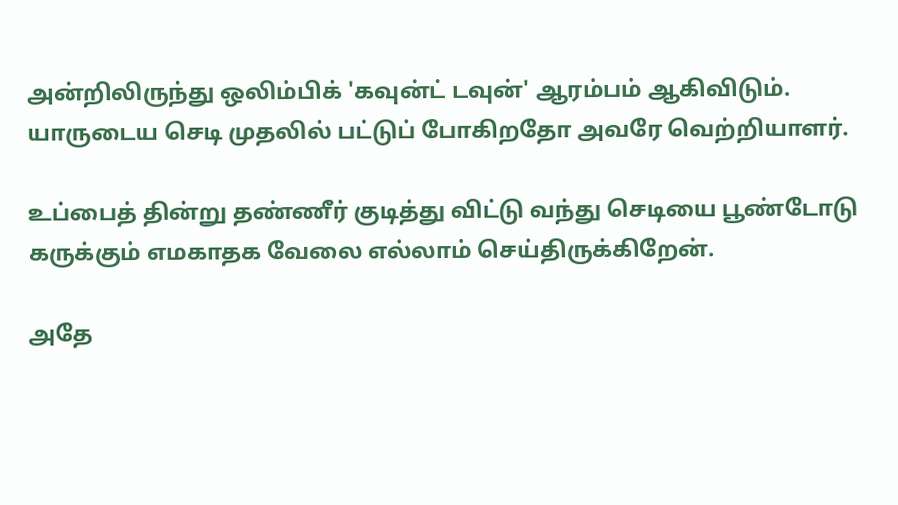அன்றிலிருந்து ஒலிம்பிக் 'கவுன்ட் டவுன்' ஆரம்பம் ஆகிவிடும். யாருடைய செடி முதலில் பட்டுப் போகிறதோ அவரே வெற்றியாளர்.

உப்பைத் தின்று தண்ணீர் குடித்து விட்டு வந்து செடியை பூண்டோடு கருக்கும் எமகாதக வேலை எல்லாம் செய்திருக்கிறேன்.

அதே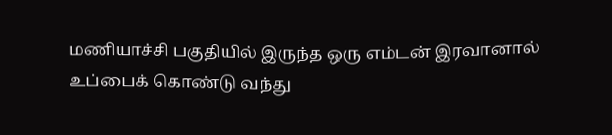மணியாச்சி பகுதியில் இருந்த ஒரு எம்டன் இரவானால் உப்பைக் கொண்டு வந்து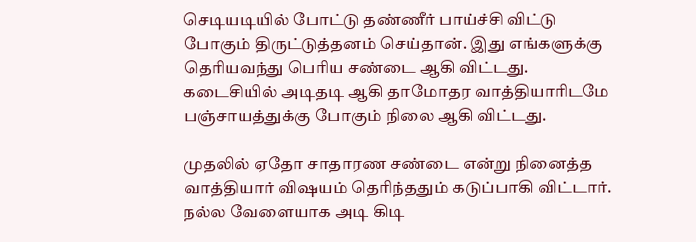செடியடியில் போட்டு தண்ணீர் பாய்ச்சி விட்டு போகும் திருட்டுத்தனம் செய்தான். இது எங்களுக்கு தெரியவந்து பெரிய சண்டை ஆகி விட்டது. கடைசியில் அடிதடி ஆகி தாமோதர வாத்தியாரிடமே பஞ்சாயத்துக்கு போகும் நிலை ஆகி விட்டது.

முதலில் ஏதோ சாதாரண சண்டை என்று நினைத்த வாத்தியார் விஷயம் தெரிந்ததும் கடுப்பாகி விட்டார். நல்ல வேளையாக அடி கிடி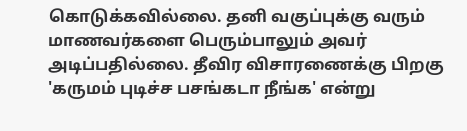கொடுக்கவில்லை. தனி வகுப்புக்கு வரும் மாணவர்களை பெரும்பாலும் அவர் அடிப்பதில்லை. தீவிர விசாரணைக்கு பிறகு 'கருமம் புடிச்ச பசங்கடா நீங்க' என்று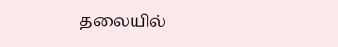தலையில்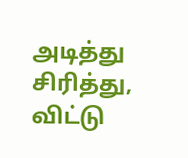அடித்து சிரித்து, விட்டு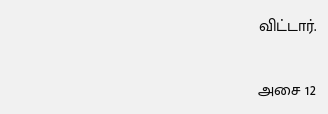விட்டார்.

அசை 12